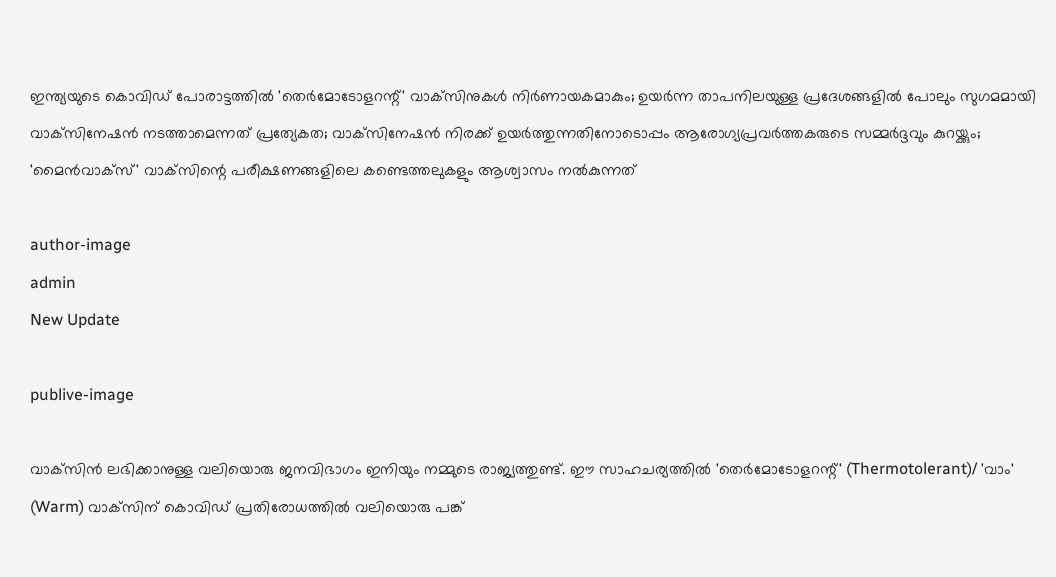ഇന്ത്യയുടെ കൊവിഡ് പോരാട്ടത്തില്‍ 'തെര്‍മോടോളറന്റ്' വാക്‌സിനുകള്‍ നിര്‍ണായകമാകും; ഉയര്‍ന്ന താപനിലയുള്ള പ്രദേശങ്ങളില്‍ പോലും സുഗമമായി വാക്‌സിനേഷന്‍ നടത്താമെന്നത് പ്രത്യേകത; വാക്‌സിനേഷന്‍ നിരക്ക് ഉയര്‍ത്തുന്നതിനോടൊപ്പം ആരോഗ്യപ്രവര്‍ത്തകരുടെ സമ്മര്‍ദ്ദവും കുറയ്ക്കും; 'മൈന്‍വാക്‌സ്' വാക്‌സിന്റെ പരീക്ഷണങ്ങളിലെ കണ്ടെത്തലുകളും ആശ്വാസം നല്‍കുന്നത്‌

author-image
admin
New Update

publive-image

വാക്‌സിന്‍ ലഭിക്കാനുള്ള വലിയൊരു ജനവിഭാഗം ഇനിയും നമ്മുടെ രാജ്യത്തുണ്ട്. ഈ സാഹചര്യത്തില്‍ 'തെര്‍മോടോളറന്റ്' (Thermotolerant)/ 'വാം' (Warm) വാക്‌സിന് കൊവിഡ് പ്രതിരോധത്തില്‍ വലിയൊരു പങ്ക്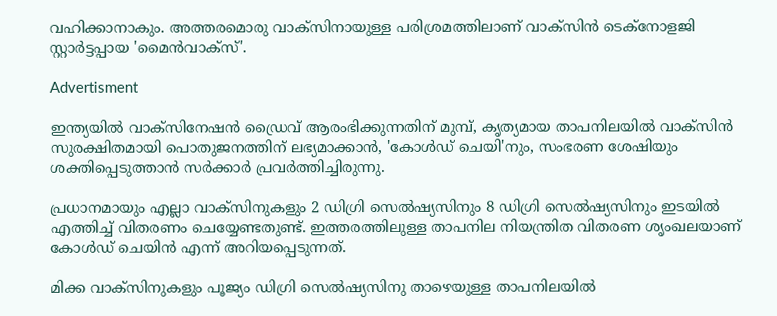വഹിക്കാനാകും. അത്തരമൊരു വാക്‌സിനായുള്ള പരിശ്രമത്തിലാണ് വാക്‌സിന്‍ ടെക്‌നോളജി സ്റ്റാര്‍ട്ടപ്പായ 'മൈന്‍വാക്‌സ്'.

Advertisment

ഇന്ത്യയില്‍ വാക്‌സിനേഷന്‍ ഡ്രൈവ് ആരംഭിക്കുന്നതിന് മുമ്പ്, കൃത്യമായ താപനിലയില്‍ വാക്‌സിന്‍ സുരക്ഷിതമായി പൊതുജനത്തിന് ലഭ്യമാക്കാന്‍, 'കോള്‍ഡ് ചെയി'നും, സംഭരണ ശേഷിയും ശക്തിപ്പെടുത്താന്‍ സര്‍ക്കാര്‍ പ്രവര്‍ത്തിച്ചിരുന്നു.

പ്രധാനമായും എല്ലാ വാക്‌സിനുകളും 2 ഡിഗ്രി സെല്‍ഷ്യസിനും 8 ഡിഗ്രി സെല്‍ഷ്യസിനും ഇടയില്‍ എത്തിച്ച് വിതരണം ചെയ്യേണ്ടതുണ്ട്. ഇത്തരത്തിലുള്ള താപനില നിയന്ത്രിത വിതരണ ശൃംഖലയാണ് കോള്‍ഡ് ചെയിന്‍ എന്ന് അറിയപ്പെടുന്നത്.

മിക്ക വാക്‌സിനുകളും പൂജ്യം ഡിഗ്രി സെല്‍ഷ്യസിനു താഴെയുള്ള താപനിലയില്‍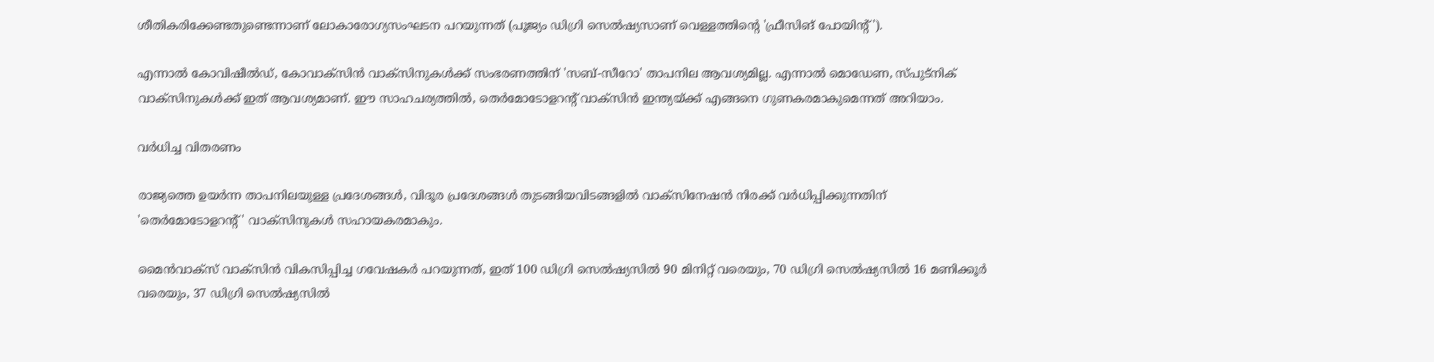ശീതികരിക്കേണ്ടതുണ്ടെന്നാണ് ലോകാരോഗ്യസംഘടന പറയുന്നത് (പൂജ്യം ഡിഗ്രി സെല്‍ഷ്യസാണ് വെള്ളത്തിന്റെ 'ഫ്രീസിങ് പോയിന്റ്').

എന്നാല്‍ കോവിഷീല്‍ഡ്‌, കോവാക്‌സിന്‍ വാക്‌സിനുകള്‍ക്ക് സംഭരണത്തിന് 'സബ്-സീറോ' താപനില ആവശ്യമില്ല. എന്നാല്‍ മൊഡേണ, സ്പുട്‌നിക് വാക്‌സിനുകള്‍ക്ക് ഇത് ആവശ്യമാണ്. ഈ സാഹചര്യത്തില്‍, തെര്‍മോടോളറന്റ് വാക്‌സിന്‍ ഇന്ത്യയ്ക്ക് എങ്ങനെ ഗുണകരമാകുമെന്നത് അറിയാം.

വര്‍ധിച്ച വിതരണം

രാജ്യത്തെ ഉയര്‍ന്ന താപനിലയുള്ള പ്രദേശങ്ങള്‍, വിദൂര പ്രദേശങ്ങള്‍ തുടങ്ങിയവിടങ്ങളില്‍ വാക്‌സിനേഷന്‍ നിരക്ക് വര്‍ധിപ്പിക്കുന്നതിന് 'തെര്‍മോടോളറന്റ്' വാക്‌സിനുകള്‍ സഹായകരമാകും.

മൈന്‍വാക്‌സ് വാക്‌സിന്‍ വികസിപ്പിച്ച ഗവേഷകര്‍ പറയുന്നത്, ഇത് 100 ഡിഗ്രി സെല്‍ഷ്യസില്‍ 90 മിനിറ്റ് വരെയും, 70 ഡിഗ്രി സെല്‍ഷ്യസില്‍ 16 മണിക്കൂര്‍ വരെയും, 37 ഡിഗ്രി സെല്‍ഷ്യസില്‍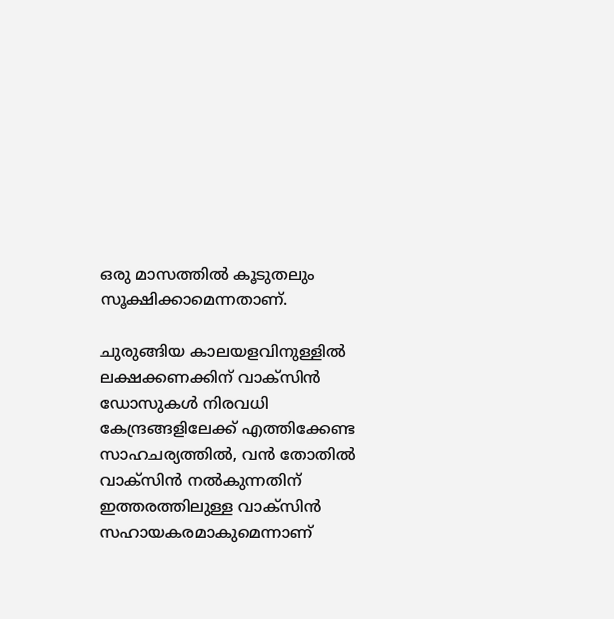ഒരു മാസത്തില്‍ കൂടുതലും സൂക്ഷിക്കാമെന്നതാണ്.

ചുരുങ്ങിയ കാലയളവിനുള്ളില്‍ ലക്ഷക്കണക്കിന് വാക്‌സിന്‍ ഡോസുകള്‍ നിരവധി കേന്ദ്രങ്ങളിലേക്ക് എത്തിക്കേണ്ട സാഹചര്യത്തില്‍, വന്‍ തോതില്‍ വാക്‌സിന്‍ നല്‍കുന്നതിന് ഇത്തരത്തിലുള്ള വാക്‌സിന്‍ സഹായകരമാകുമെന്നാണ്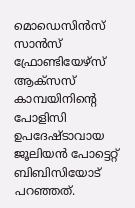മൊഡെസിന്‍സ് സാന്‍സ് ഫ്രോണ്ടിയേഴ്‌സ് ആക്‌സസ് കാമ്പയിനിന്റെ പോളിസി ഉപദേഷ്ടാവായ ജൂലിയന്‍ പോട്ടെറ്റ് ബിബിസിയോട് പറഞ്ഞത്.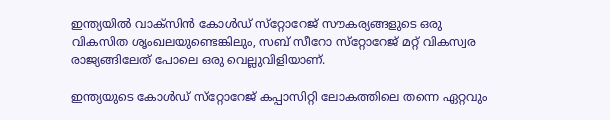ഇന്ത്യയില്‍ വാക്‌സിന്‍ കോള്‍ഡ് സ്‌റ്റോറേജ് സൗകര്യങ്ങളുടെ ഒരു വികസിത ശൃംഖലയുണ്ടെങ്കിലും, സബ് സീറോ സ്‌റ്റോറേജ് മറ്റ് വികസ്വര രാജ്യങ്ങിലേത് പോലെ ഒരു വെല്ലുവിളിയാണ്.

ഇന്ത്യയുടെ കോള്‍ഡ് സ്‌റ്റോറേജ് കപ്പാസിറ്റി ലോകത്തിലെ തന്നെ ഏറ്റവും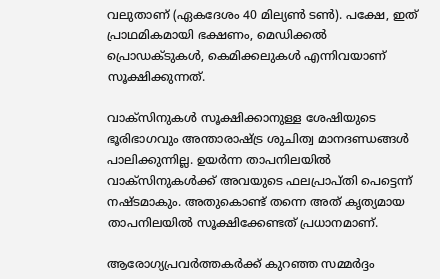വലുതാണ് (ഏകദേശം 40 മില്യണ്‍ ടണ്‍). പക്ഷേ, ഇത് പ്രാഥമികമായി ഭക്ഷണം, മെഡിക്കല്‍ പ്രൊഡക്ടുകള്‍, കെമിക്കലുകള്‍ എന്നിവയാണ് സൂക്ഷിക്കുന്നത്.

വാക്‌സിനുകള്‍ സൂക്ഷിക്കാനുള്ള ശേഷിയുടെ ഭൂരിഭാഗവും അന്താരാഷ്ട്ര ശുചിത്വ മാനദണ്ഡങ്ങള്‍ പാലിക്കുന്നില്ല. ഉയര്‍ന്ന താപനിലയില്‍ വാക്‌സിനുകള്‍ക്ക് അവയുടെ ഫലപ്രാപ്തി പെട്ടെന്ന് നഷ്ടമാകും. അതുകൊണ്ട് തന്നെ അത് കൃത്യമായ താപനിലയില്‍ സൂക്ഷിക്കേണ്ടത് പ്രധാനമാണ്.

ആരോഗ്യപ്രവര്‍ത്തകര്‍ക്ക് കുറഞ്ഞ സമ്മര്‍ദ്ദം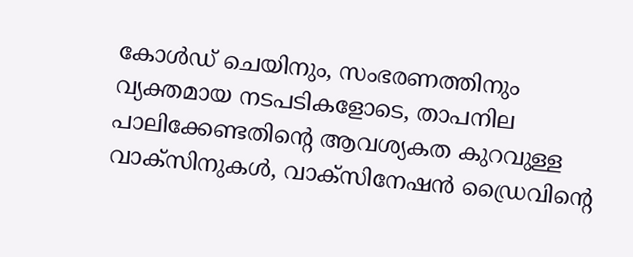കോള്‍ഡ് ചെയിനും, സംഭരണത്തിനും വ്യക്തമായ നടപടികളോടെ, താപനില പാലിക്കേണ്ടതിന്റെ ആവശ്യകത കുറവുള്ള വാക്‌സിനുകള്‍, വാക്‌സിനേഷന്‍ ഡ്രൈവിന്റെ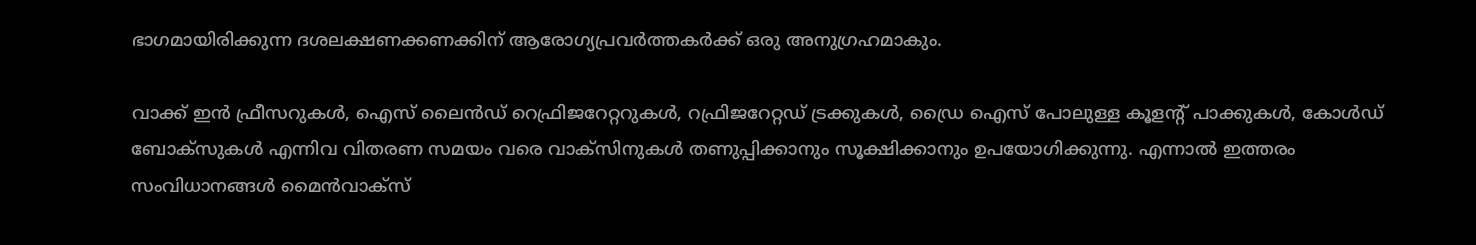ഭാഗമായിരിക്കുന്ന ദശലക്ഷണക്കണക്കിന് ആരോഗ്യപ്രവര്‍ത്തകര്‍ക്ക് ഒരു അനുഗ്രഹമാകും.

വാക്ക് ഇന്‍ ഫ്രീസറുകള്‍, ഐസ് ലൈന്‍ഡ് റെഫ്രിജറേറ്ററുകള്‍, റഫ്രിജറേറ്റഡ് ട്രക്കുകള്‍, ഡ്രൈ ഐസ് പോലുള്ള കൂളന്റ് പാക്കുകള്‍, കോള്‍ഡ് ബോക്‌സുകള്‍ എന്നിവ വിതരണ സമയം വരെ വാക്‌സിനുകള്‍ തണുപ്പിക്കാനും സൂക്ഷിക്കാനും ഉപയോഗിക്കുന്നു. എന്നാല്‍ ഇത്തരം സംവിധാനങ്ങള്‍ മൈന്‍വാക്‌സ്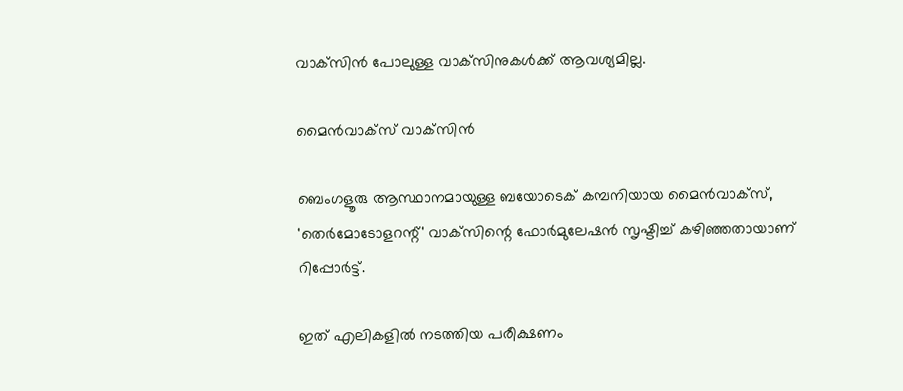വാക്‌സിന്‍ പോലുള്ള വാക്‌സിനുകള്‍ക്ക് ആവശ്യമില്ല.

മൈന്‍വാക്‌സ് വാക്‌സിന്‍

ബെംഗളൂരു ആസ്ഥാനമായുള്ള ബയോടെക് കമ്പനിയായ മൈന്‍വാക്‌സ്, 'തെര്‍മോടോളറന്റ്' വാക്‌സിന്റെ ഫോര്‍മുലേഷന്‍ സൃഷ്ടിച്ച് കഴിഞ്ഞതായാണ് റിപ്പോര്‍ട്ട്.

ഇത് എലികളില്‍ നടത്തിയ പരീക്ഷണം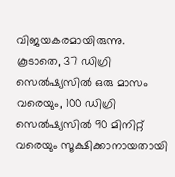വിജയകരമായിരുന്നു. കൂടാതെ, 37 ഡിഗ്രി സെല്‍ഷ്യസില്‍ ഒരു മാസം വരെയും, 100 ഡിഗ്രി സെല്‍ഷ്യസില്‍ 90 മിനിറ്റ് വരെയും സൂക്ഷിക്കാനായതായി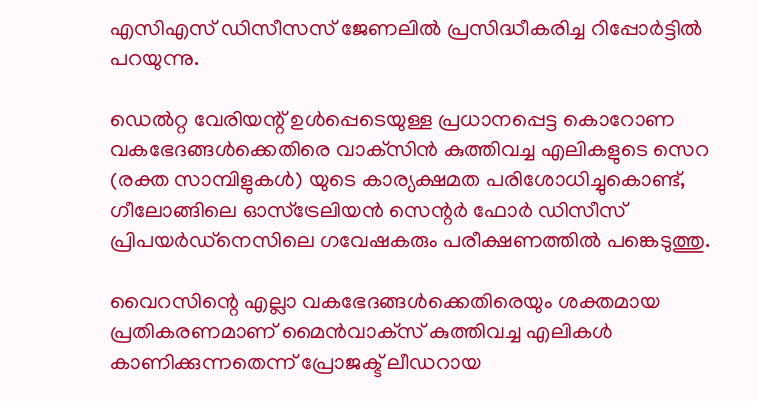എസിഎസ് ഡിസീസസ് ജേണലില്‍ പ്രസിദ്ധീകരിച്ച റിപ്പോര്‍ട്ടില്‍ പറയുന്നു.

ഡെല്‍റ്റ വേരിയന്റ് ഉള്‍പ്പെടെയുള്ള പ്രധാനപ്പെട്ട കൊറോണ വകഭേദങ്ങള്‍ക്കെതിരെ വാക്‌സിന്‍ കുത്തിവച്ച എലികളുടെ സെറ (രക്ത സാമ്പിളുകള്‍) യുടെ കാര്യക്ഷമത പരിശോധിച്ചുകൊണ്ട്, ഗീലോങ്ങിലെ ഓസ്‌ട്രേലിയന്‍ സെന്റര്‍ ഫോര്‍ ഡിസീസ് പ്രിപയര്‍ഡ്‌നെസിലെ ഗവേഷകരും പരീക്ഷണത്തില്‍ പങ്കെടുത്തു.

വൈറസിന്റെ എല്ലാ വകഭേദങ്ങള്‍ക്കെതിരെയും ശക്തമായ പ്രതികരണമാണ് മൈന്‍വാക്‌സ് കുത്തിവച്ച എലികള്‍ കാണിക്കുന്നതെന്ന് പ്രോജക്ട് ലീഡറായ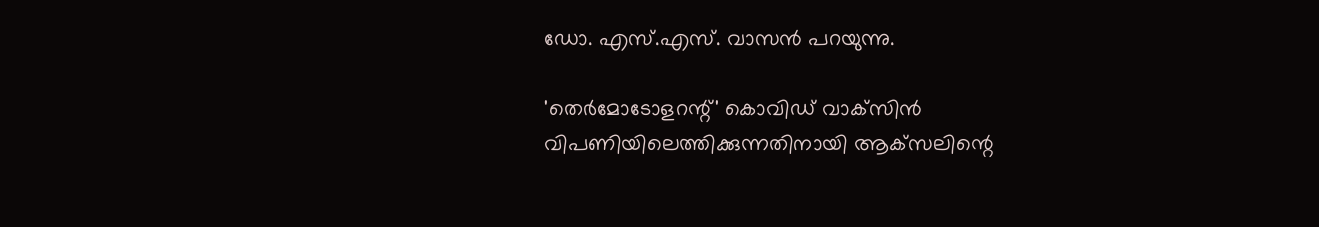ഡോ. എസ്.എസ്. വാസന്‍ പറയുന്നു.

'തെര്‍മോടോളറന്റ്' കൊവിഡ് വാക്‌സിന്‍ വിപണിയിലെത്തിക്കുന്നതിനായി ആക്‌സലിന്റെ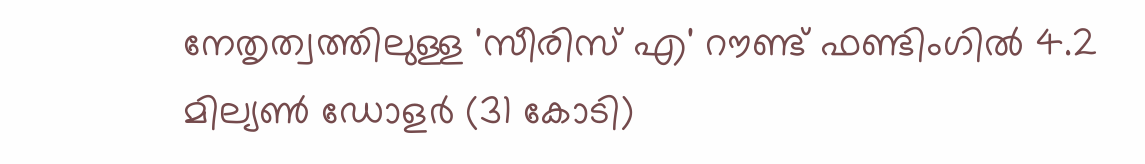നേതൃത്വത്തിലുള്ള 'സീരിസ് എ' റൗണ്ട് ഫണ്ടിംഗില്‍ 4.2 മില്യണ്‍ ഡോളര്‍ (31 കോടി)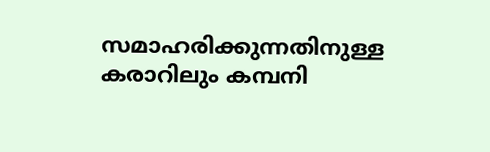സമാഹരിക്കുന്നതിനുള്ള കരാറിലും കമ്പനി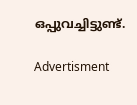ഒപ്പുവച്ചിട്ടുണ്ട്.

Advertisment